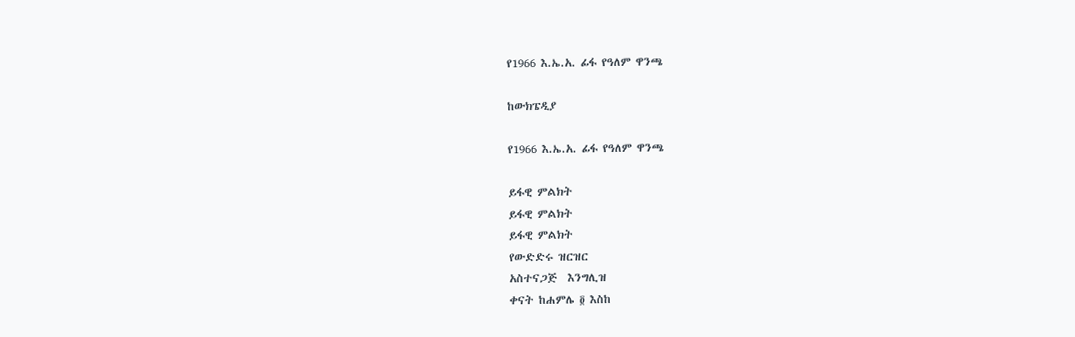የ1966 እ.ኤ.አ. ፊፋ የዓለም ዋንጫ

ከውክፔዲያ

የ1966 እ.ኤ.አ. ፊፋ የዓለም ዋንጫ

ይፋዊ ምልክት
ይፋዊ ምልክት
ይፋዊ ምልክት
የውድድሩ ዝርዝር
አስተናጋጅ  እንግሊዝ
ቀናት ከሐምሌ ፬ እስከ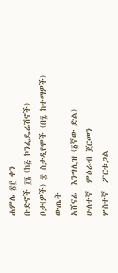ሐምሌ ፳፫ ቀን
ቡድኖች ፲፮ (ከ፭ ኮንፌዴሬሽኖች)
ቦታ(ዎች) ፰ ስታዲየሞች (በ፯ ከተማዎች)
ውጤት
አሸናፊ  እንግሊዝ (፩ኛው ድል)
ሁለተኛ  ምዕራብ ጀርመን
ሦስተኛ  ፖርቱጋል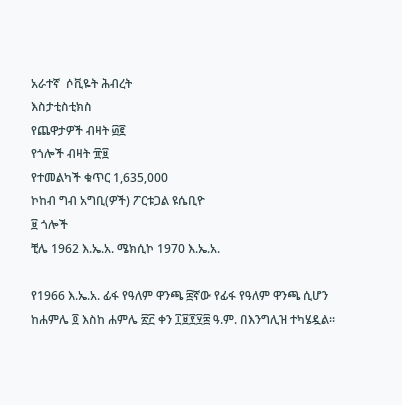አራተኛ  ሶቪዬት ሕብረት
እስታቲስቲክስ
የጨዋታዎች ብዛት ፴፪
የጎሎች ብዛት ፹፱
የተመልካች ቁጥር 1,635,000
ኮከብ ግብ አግቢ(ዎች) ፖርቱጋል ዩሴቢዮ
፱ ጎሎች
ቺሌ 1962 እ.ኤ.አ. ሜክሲኮ 1970 እ.ኤ.አ.

የ1966 እ.ኤ.አ. ፊፋ የዓለም ዋንጫ ፰ኛው የፊፋ የዓለም ዋንጫ ሲሆን ከሐምሌ ፬ እስከ ሐምሌ ፳፫ ቀን ፲፱፻፶፰ ዓ.ም. በእንግሊዝ ተካሄዷል።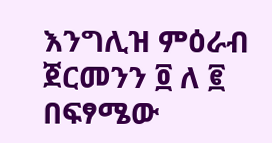እንግሊዝ ምዕራብ ጀርመንን ፬ ለ ፪ በፍፃሜው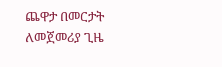ጨዋታ በመርታት ለመጀመሪያ ጊዜ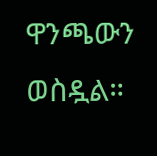ዋንጫውን ወስዷል።